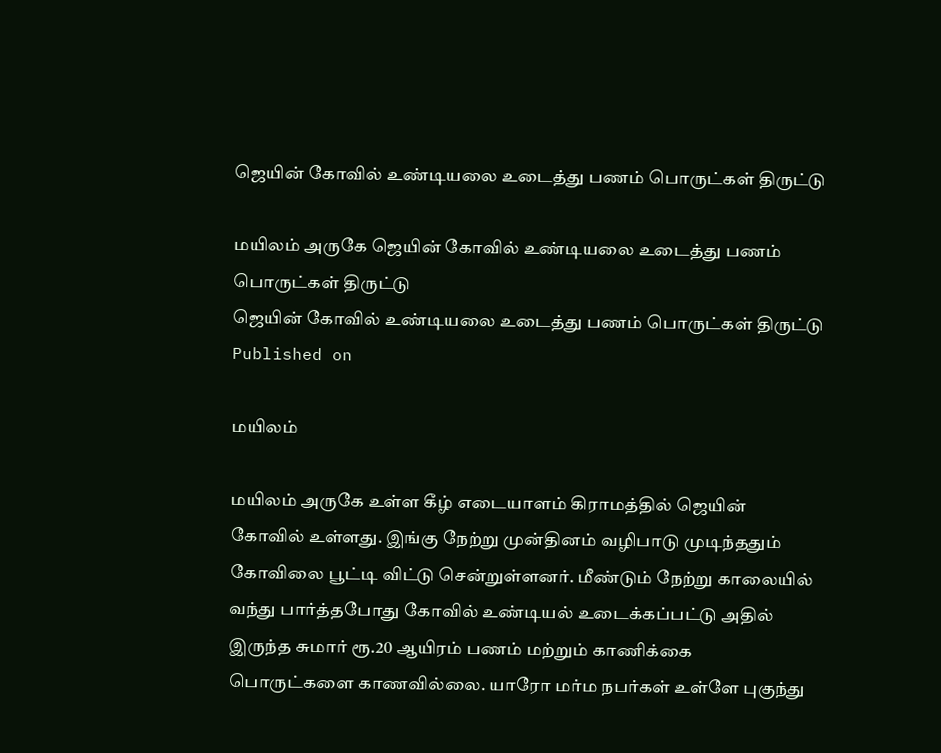ஜெயின் கோவில் உண்டியலை உடைத்து பணம் பொருட்கள் திருட்டு

மயிலம் அருகே ஜெயின் கோவில் உண்டியலை உடைத்து பணம் பொருட்கள் திருட்டு
ஜெயின் கோவில் உண்டியலை உடைத்து பணம் பொருட்கள் திருட்டு
Published on

மயிலம்

மயிலம் அருகே உள்ள கீழ் எடையாளம் கிராமத்தில் ஜெயின் கோவில் உள்ளது. இங்கு நேற்று முன்தினம் வழிபாடு முடிந்ததும் கோவிலை பூட்டி விட்டு சென்றுள்ளனர். மீண்டும் நேற்று காலையில் வந்து பார்த்தபோது கோவில் உண்டியல் உடைக்கப்பட்டு அதில் இருந்த சுமார் ரூ.20 ஆயிரம் பணம் மற்றும் காணிக்கை பொருட்களை காணவில்லை. யாரோ மர்ம நபர்கள் உள்ளே புகுந்து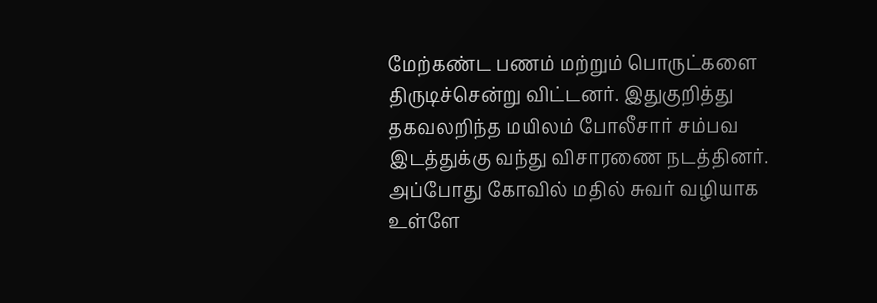மேற்கண்ட பணம் மற்றும் பொருட்களை திருடிச்சென்று விட்டனர். இதுகுறித்து தகவலறிந்த மயிலம் போலீசார் சம்பவ இடத்துக்கு வந்து விசாரணை நடத்தினர். அப்போது கோவில் மதில் சுவர் வழியாக உள்ளே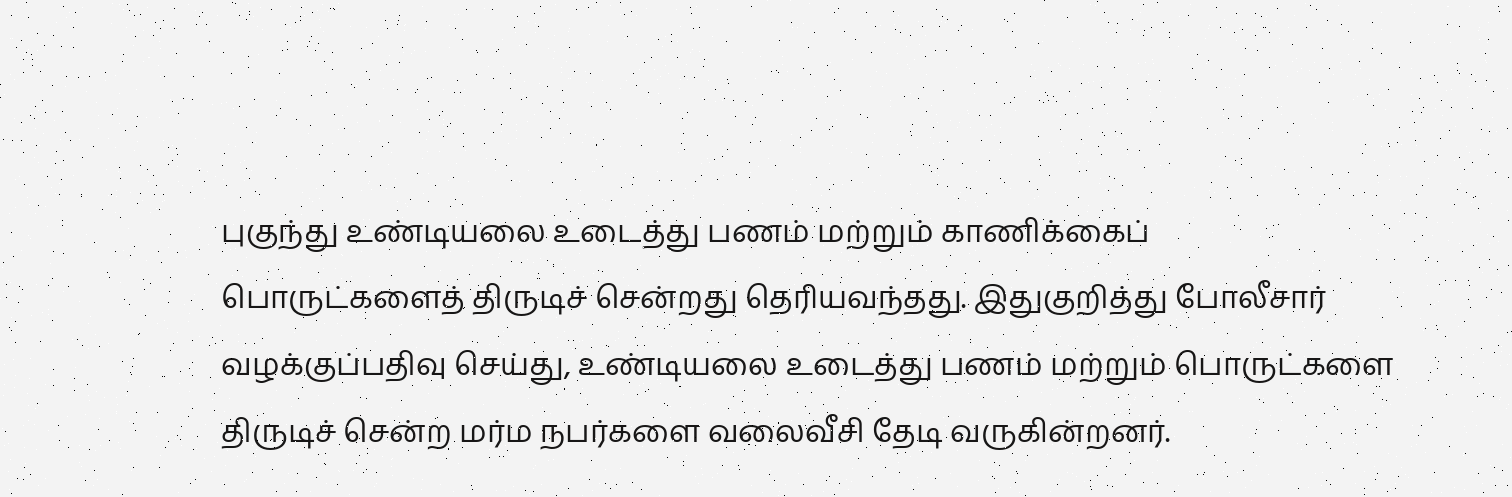புகுந்து உண்டியலை உடைத்து பணம் மற்றும் காணிக்கைப் பொருட்களைத் திருடிச் சென்றது தெரியவந்தது. இதுகுறித்து போலீசார் வழக்குப்பதிவு செய்து, உண்டியலை உடைத்து பணம் மற்றும் பொருட்களை திருடிச் சென்ற மர்ம நபர்களை வலைவீசி தேடி வருகின்றனர்.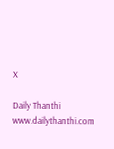X

Daily Thanthi
www.dailythanthi.com